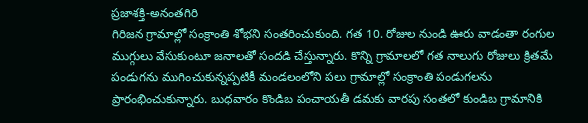ప్రజాశక్తి-అనంతగిరి
గిరిజన గ్రామాల్లో సంక్రాంతి శోభని సంతరించుకుంది. గత 10. రోజుల నుండి ఊరు వాడంతా రంగుల ముగ్గులు వేసుకుంటూ జనాలతో సందడి చేస్తున్నారు. కొన్ని గ్రామాలలో గత నాలుగు రోజులు క్రితమే పండుగను ముగించుకున్నప్పటికీ మండలంలోని పలు గ్రామాల్లో సంక్రాంతి పండుగలను ప్రారంభించుకున్నారు. బుధవారం కొండిబ పంచాయతీ డమకు వారపు సంతలో కుండిబ గ్రామానికి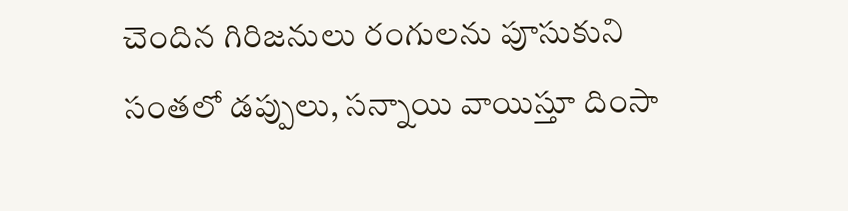చెందిన గిరిజనులు రంగులను పూసుకుని సంతలో డప్పులు, సన్నాయి వాయిస్తూ దింసా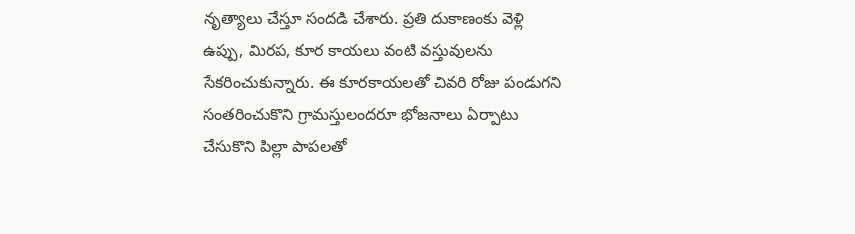నృత్యాలు చేస్తూ సందడి చేశారు. ప్రతి దుకాణంకు వెళ్లి ఉప్పు, మిరప, కూర కాయలు వంటి వస్తువులను సేకరించుకున్నారు. ఈ కూరకాయలతో చివరి రోజు పండుగని సంతరించుకొని గ్రామస్తులందరూ భోజనాలు ఏర్పాటు చేసుకొని పిల్లా పాపలతో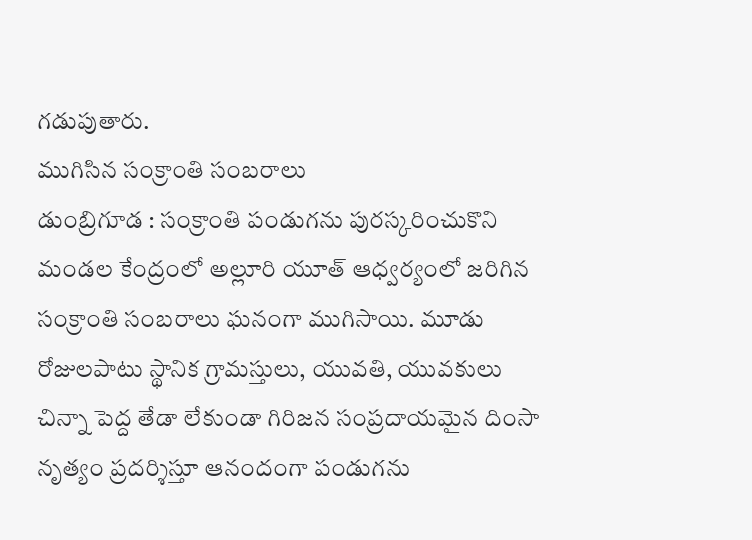గడుపుతారు.
ముగిసిన సంక్రాంతి సంబరాలు
డుంబ్రిగూడ : సంక్రాంతి పండుగను పురస్కరించుకొని మండల కేంద్రంలో అల్లూరి యూత్ ఆధ్వర్యంలో జరిగిన సంక్రాంతి సంబరాలు ఘనంగా ముగిసాయి. మూడు రోజులపాటు స్థానిక గ్రామస్తులు, యువతి, యువకులు చిన్నా పెద్ద తేడా లేకుండా గిరిజన సంప్రదాయమైన దింసా నృత్యం ప్రదర్శిస్తూ ఆనందంగా పండుగను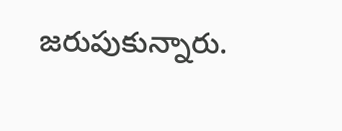జరుపుకున్నారు.